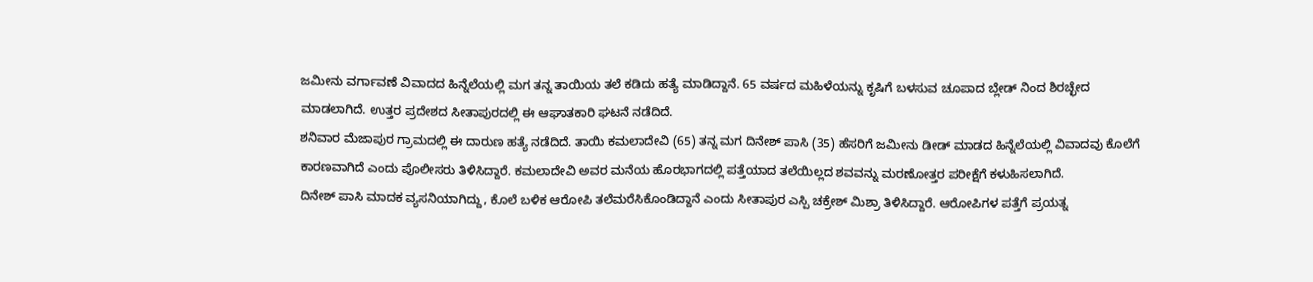ಜಮೀನು ವರ್ಗಾವಣೆ ವಿವಾದದ ಹಿನ್ನೆಲೆಯಲ್ಲಿ ಮಗ ತನ್ನ ತಾಯಿಯ ತಲೆ ಕಡಿದು ಹತ್ಯೆ ಮಾಡಿದ್ದಾನೆ. 65 ವರ್ಷದ ಮಹಿಳೆಯನ್ನು ಕೃಷಿಗೆ ಬಳಸುವ ಚೂಪಾದ ಬ್ಲೇಡ್ ನಿಂದ ಶಿರಚ್ಛೇದ ಮಾಡಲಾಗಿದೆ. ಉತ್ತರ ಪ್ರದೇಶದ ಸೀತಾಪುರದಲ್ಲಿ ಈ ಆಘಾತಕಾರಿ ಘಟನೆ ನಡೆದಿದೆ.
ಶನಿವಾರ ಮೆಜಾಪುರ ಗ್ರಾಮದಲ್ಲಿ ಈ ದಾರುಣ ಹತ್ಯೆ ನಡೆದಿದೆ. ತಾಯಿ ಕಮಲಾದೇವಿ (65) ತನ್ನ ಮಗ ದಿನೇಶ್ ಪಾಸಿ (35) ಹೆಸರಿಗೆ ಜಮೀನು ಡೀಡ್ ಮಾಡದ ಹಿನ್ನೆಲೆಯಲ್ಲಿ ವಿವಾದವು ಕೊಲೆಗೆ ಕಾರಣವಾಗಿದೆ ಎಂದು ಪೊಲೀಸರು ತಿಳಿಸಿದ್ದಾರೆ. ಕಮಲಾದೇವಿ ಅವರ ಮನೆಯ ಹೊರಭಾಗದಲ್ಲಿ ಪತ್ತೆಯಾದ ತಲೆಯಿಲ್ಲದ ಶವವನ್ನು ಮರಣೋತ್ತರ ಪರೀಕ್ಷೆಗೆ ಕಳುಹಿಸಲಾಗಿದೆ.
ದಿನೇಶ್ ಪಾಸಿ ಮಾದಕ ವ್ಯಸನಿಯಾಗಿದ್ದು, ಕೊಲೆ ಬಳಿಕ ಆರೋಪಿ ತಲೆಮರೆಸಿಕೊಂಡಿದ್ದಾನೆ ಎಂದು ಸೀತಾಪುರ ಎಸ್ಪಿ ಚಕ್ರೇಶ್ ಮಿಶ್ರಾ ತಿಳಿಸಿದ್ದಾರೆ. ಆರೋಪಿಗಳ ಪತ್ತೆಗೆ ಪ್ರಯತ್ನ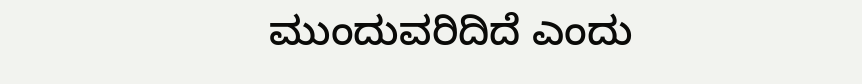ಮುಂದುವರಿದಿದೆ ಎಂದು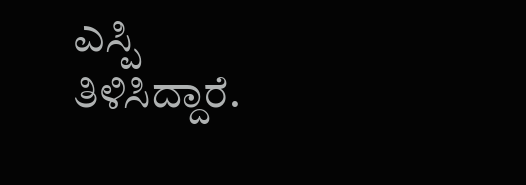ಎಸ್ಪಿ ತಿಳಿಸಿದ್ದಾರೆ.